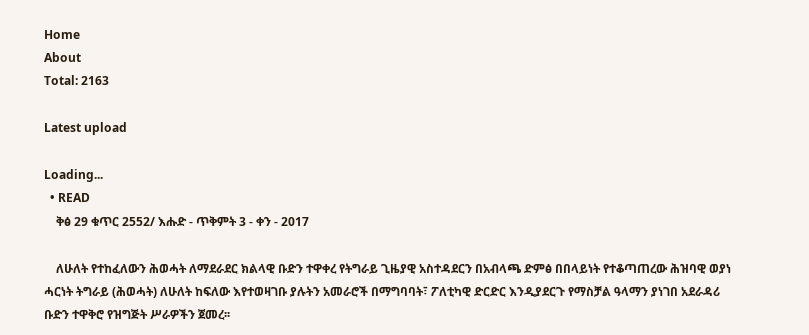Home
About
Total: 2163

Latest upload

Loading...
  • READ
    ቅፅ 29 ቁጥር 2552/ እሑድ - ጥቅምት 3 - ቀን - 2017

    ለሁለት የተከፈለውን ሕወሓት ለማደራደር ክልላዊ ቡድን ተዋቀረ የትግራይ ጊዜያዊ አስተዳደርን በአብላጫ ድምፅ በበላይነት የተቆጣጠረው ሕዝባዊ ወያነ ሓርነት ትግራይ (ሕወሓት) ለሁለት ከፍለው እየተወዛገቡ ያሉትን አመራሮች በማግባባት፣ ፖለቲካዊ ድርድር እንዲያደርጉ የማስቻል ዓላማን ያነገበ አደራዳሪ ቡድን ተዋቅሮ የዝግጅት ሥራዎችን ጀመረ፡፡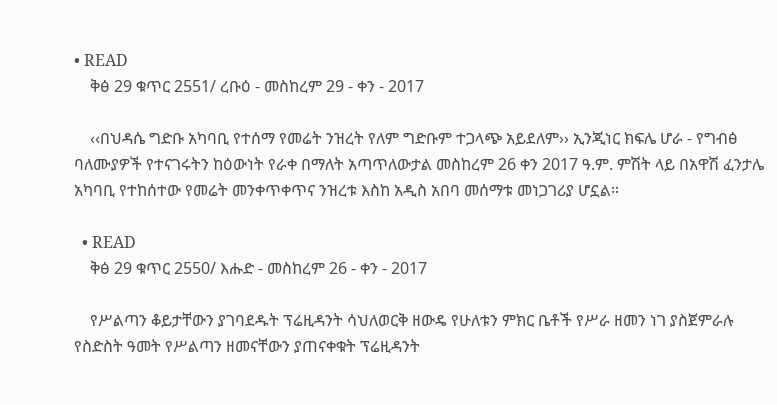• READ
    ቅፅ 29 ቁጥር 2551/ ረቡዕ - መስከረም 29 - ቀን - 2017

    ‹‹በህዳሴ ግድቡ አካባቢ የተሰማ የመሬት ንዝረት የለም ግድቡም ተጋላጭ አይደለም›› ኢንጂነር ክፍሌ ሆራ - የግብፅ ባለሙያዎች የተናገሩትን ከዕውነት የራቀ በማለት አጣጥለውታል መስከረም 26 ቀን 2017 ዓ.ም. ምሽት ላይ በአዋሽ ፈንታሌ አካባቢ የተከሰተው የመሬት መንቀጥቀጥና ንዝረቱ እስከ አዲስ አበባ መሰማቱ መነጋገሪያ ሆኗል።

  • READ
    ቅፅ 29 ቁጥር 2550/ እሑድ - መስከረም 26 - ቀን - 2017

    የሥልጣን ቆይታቸውን ያገባደዱት ፕሬዚዳንት ሳህለወርቅ ዘውዴ የሁለቱን ምክር ቤቶች የሥራ ዘመን ነገ ያስጀምራሉ የስድስት ዓመት የሥልጣን ዘመናቸውን ያጠናቀቁት ፕሬዚዳንት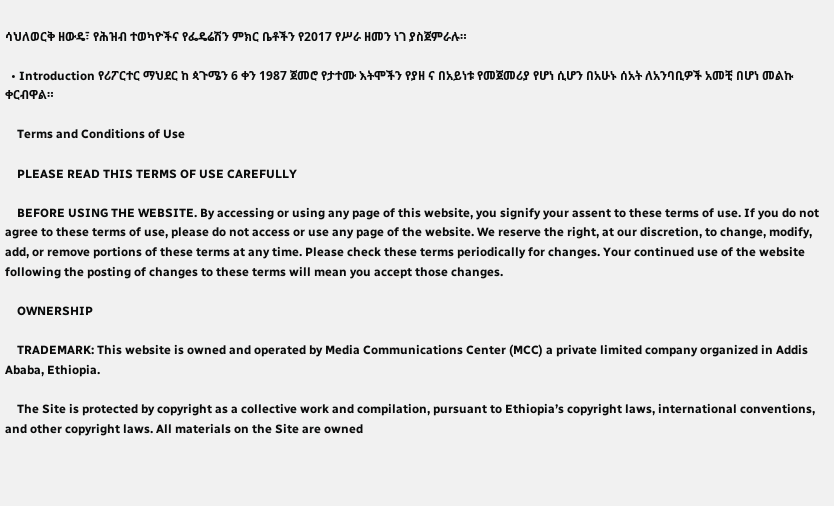ሳህለወርቅ ዘውዴ፣ የሕዝብ ተወካዮችና የፌዴሬሽን ምክር ቤቶችን የ2017 የሥራ ዘመን ነገ ያስጀምራሉ።

  • Introduction የሪፖርተር ማህደር ከ ጳጉሜን 6 ቀን 1987 ጀመሮ የታተሙ እትሞችን የያዘ ና በአይነቱ የመጀመሪያ የሆነ ሲሆን በአሁኑ ሰአት ለአንባቢዎች አመቺ በሆነ መልኩ ቀርብዋል።

    Terms and Conditions of Use

    PLEASE READ THIS TERMS OF USE CAREFULLY

    BEFORE USING THE WEBSITE. By accessing or using any page of this website, you signify your assent to these terms of use. If you do not agree to these terms of use, please do not access or use any page of the website. We reserve the right, at our discretion, to change, modify, add, or remove portions of these terms at any time. Please check these terms periodically for changes. Your continued use of the website following the posting of changes to these terms will mean you accept those changes.

    OWNERSHIP

    TRADEMARK: This website is owned and operated by Media Communications Center (MCC) a private limited company organized in Addis Ababa, Ethiopia.

    The Site is protected by copyright as a collective work and compilation, pursuant to Ethiopia’s copyright laws, international conventions, and other copyright laws. All materials on the Site are owned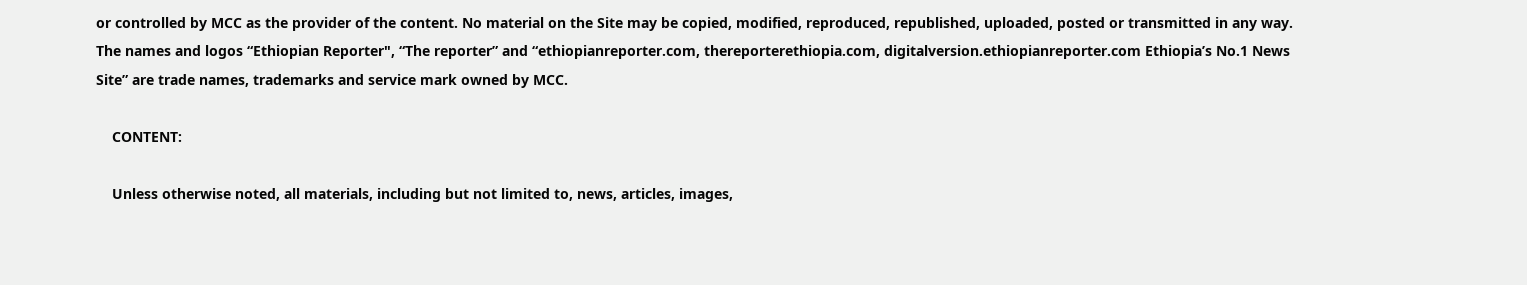or controlled by MCC as the provider of the content. No material on the Site may be copied, modified, reproduced, republished, uploaded, posted or transmitted in any way. The names and logos “Ethiopian Reporter", “The reporter” and “ethiopianreporter.com, thereporterethiopia.com, digitalversion.ethiopianreporter.com Ethiopia’s No.1 News Site” are trade names, trademarks and service mark owned by MCC.

    CONTENT:

    Unless otherwise noted, all materials, including but not limited to, news, articles, images,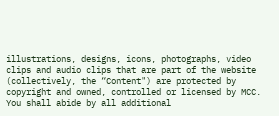illustrations, designs, icons, photographs, video clips and audio clips that are part of the website (collectively, the “Content") are protected by copyright and owned, controlled or licensed by MCC. You shall abide by all additional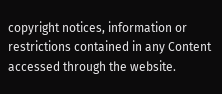copyright notices, information or restrictions contained in any Content accessed through the website.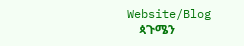Website/Blog
    ጳጉሜን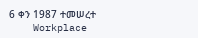6 ቀን 1987 ተመሠረተ
    Workplace